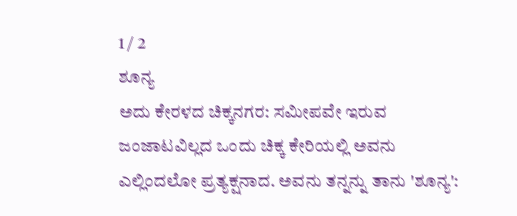1 / 2
ಶೂನ್ಯ
ಅದು ಕೇರಳದ ಚಿಕ್ಕನಗರ: ಸಮೀಪವೇ ಇರುವ ಜಂಜಾಟವಿಲ್ಲದ ಒಂದು ಚಿಕ್ಕ ಕೇರಿಯಲ್ಲಿ ಅವನು ಎಲ್ಲಿಂದಲೋ ಪ್ರತ್ಯಕ್ಷನಾದ. ಅವನು ತನ್ನನ್ನು ತಾನು 'ಶೂನ್ಯ':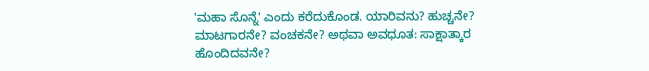'ಮಹಾ ಸೊನ್ನೆ' ಎಂದು ಕರೆದುಕೊಂಡ. ಯಾರಿವನು? ಹುಚ್ಚನೇ? ಮಾಟಗಾರನೇ? ವಂಚಕನೇ? ಅಥವಾ ಅವಧೂತ: ಸಾಕ್ಷಾತ್ಕಾರ ಹೊಂದಿದವನೇ?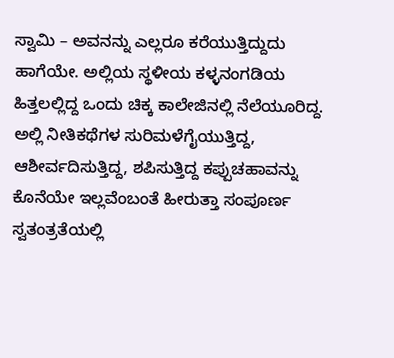ಸ್ವಾಮಿ – ಅವನನ್ನು ಎಲ್ಲರೂ ಕರೆಯುತ್ತಿದ್ದುದು ಹಾಗೆಯೇ. ಅಲ್ಲಿಯ ಸ್ಥಳೀಯ ಕಳ್ಳನಂಗಡಿಯ ಹಿತ್ತಲಲ್ಲಿದ್ದ ಒಂದು ಚಿಕ್ಕ ಕಾಲೇಜಿನಲ್ಲಿ ನೆಲೆಯೂರಿದ್ದ. ಅಲ್ಲಿ ನೀತಿಕಥೆಗಳ ಸುರಿಮಳೆಗೈಯುತ್ತಿದ್ದ, ಆಶೀರ್ವದಿಸುತ್ತಿದ್ದ, ಶಪಿಸುತ್ತಿದ್ದ ಕಪ್ಪುಚಹಾವನ್ನು ಕೊನೆಯೇ ಇಲ್ಲವೆಂಬಂತೆ ಹೀರುತ್ತಾ ಸಂಪೂರ್ಣ ಸ್ವತಂತ್ರತೆಯಲ್ಲಿ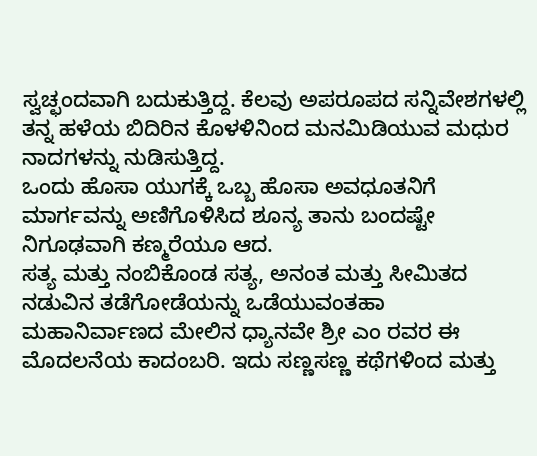ಸ್ವಚ್ಛಂದವಾಗಿ ಬದುಕುತ್ತಿದ್ದ. ಕೆಲವು ಅಪರೂಪದ ಸನ್ನಿವೇಶಗಳಲ್ಲಿ ತನ್ನ ಹಳೆಯ ಬಿದಿರಿನ ಕೊಳಳಿನಿಂದ ಮನಮಿಡಿಯುವ ಮಧುರ ನಾದಗಳನ್ನು ನುಡಿಸುತ್ತಿದ್ದ.
ಒಂದು ಹೊಸಾ ಯುಗಕ್ಕೆ ಒಬ್ಬ ಹೊಸಾ ಅವಧೂತನಿಗೆ ಮಾರ್ಗವನ್ನು ಅಣಿಗೊಳಿಸಿದ ಶೂನ್ಯ ತಾನು ಬಂದಷ್ಟೇ ನಿಗೂಢವಾಗಿ ಕಣ್ಮರೆಯೂ ಆದ.
ಸತ್ಯ ಮತ್ತು ನಂಬಿಕೊಂಡ ಸತ್ಯ, ಅನಂತ ಮತ್ತು ಸೀಮಿತದ ನಡುವಿನ ತಡೆಗೋಡೆಯನ್ನು ಒಡೆಯುವಂತಹಾ ಮಹಾನಿರ್ವಾಣದ ಮೇಲಿನ ಧ್ಯಾನವೇ ಶ್ರೀ ಎಂ ರವರ ಈ ಮೊದಲನೆಯ ಕಾದಂಬರಿ. ಇದು ಸಣ್ಣಸಣ್ಣ ಕಥೆಗಳಿಂದ ಮತ್ತು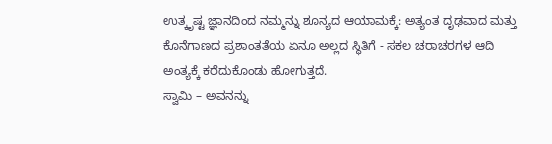ಉತ್ಕೃಷ್ಟ ಜ್ಞಾನದಿಂದ ನಮ್ಮನ್ನು ಶೂನ್ಯದ ಆಯಾಮಕ್ಕೆ: ಅತ್ಯಂತ ದೃಢವಾದ ಮತ್ತು ಕೊನೆಗಾಣದ ಪ್ರಶಾಂತತೆಯ ಏನೂ ಅಲ್ಲದ ಸ್ಥಿತಿಗೆ - ಸಕಲ ಚರಾಚರಗಳ ಆದಿ ಅಂತ್ಯಕ್ಕೆ ಕರೆದುಕೊಂಡು ಹೋಗುತ್ತದೆ.
ಸ್ವಾಮಿ – ಅವನನ್ನು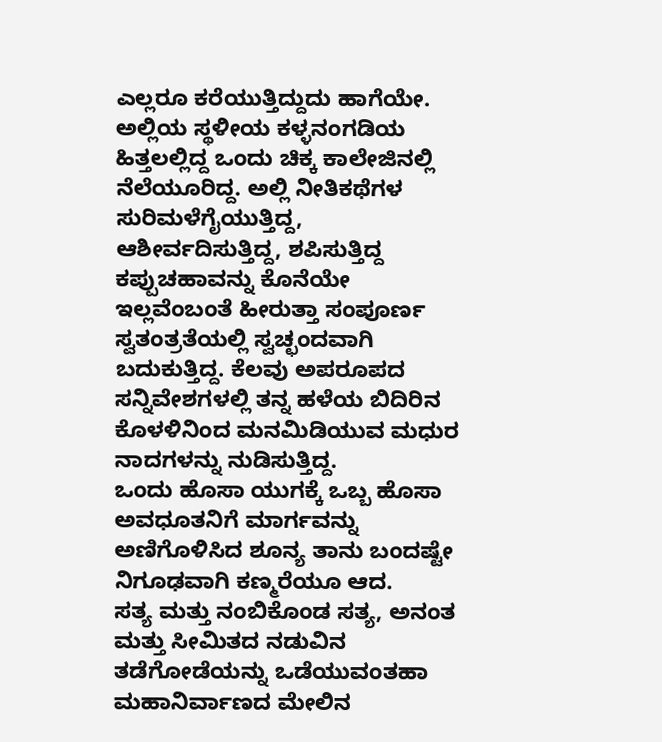ಎಲ್ಲರೂ ಕರೆಯುತ್ತಿದ್ದುದು ಹಾಗೆಯೇ. ಅಲ್ಲಿಯ ಸ್ಥಳೀಯ ಕಳ್ಳನಂಗಡಿಯ ಹಿತ್ತಲಲ್ಲಿದ್ದ ಒಂದು ಚಿಕ್ಕ ಕಾಲೇಜಿನಲ್ಲಿ ನೆಲೆಯೂರಿದ್ದ. ಅಲ್ಲಿ ನೀತಿಕಥೆಗಳ ಸುರಿಮಳೆಗೈಯುತ್ತಿದ್ದ, ಆಶೀರ್ವದಿಸುತ್ತಿದ್ದ, ಶಪಿಸುತ್ತಿದ್ದ ಕಪ್ಪುಚಹಾವನ್ನು ಕೊನೆಯೇ ಇಲ್ಲವೆಂಬಂತೆ ಹೀರುತ್ತಾ ಸಂಪೂರ್ಣ ಸ್ವತಂತ್ರತೆಯಲ್ಲಿ ಸ್ವಚ್ಛಂದವಾಗಿ ಬದುಕುತ್ತಿದ್ದ. ಕೆಲವು ಅಪರೂಪದ ಸನ್ನಿವೇಶಗಳಲ್ಲಿ ತನ್ನ ಹಳೆಯ ಬಿದಿರಿನ ಕೊಳಳಿನಿಂದ ಮನಮಿಡಿಯುವ ಮಧುರ ನಾದಗಳನ್ನು ನುಡಿಸುತ್ತಿದ್ದ.
ಒಂದು ಹೊಸಾ ಯುಗಕ್ಕೆ ಒಬ್ಬ ಹೊಸಾ ಅವಧೂತನಿಗೆ ಮಾರ್ಗವನ್ನು ಅಣಿಗೊಳಿಸಿದ ಶೂನ್ಯ ತಾನು ಬಂದಷ್ಟೇ ನಿಗೂಢವಾಗಿ ಕಣ್ಮರೆಯೂ ಆದ.
ಸತ್ಯ ಮತ್ತು ನಂಬಿಕೊಂಡ ಸತ್ಯ, ಅನಂತ ಮತ್ತು ಸೀಮಿತದ ನಡುವಿನ ತಡೆಗೋಡೆಯನ್ನು ಒಡೆಯುವಂತಹಾ ಮಹಾನಿರ್ವಾಣದ ಮೇಲಿನ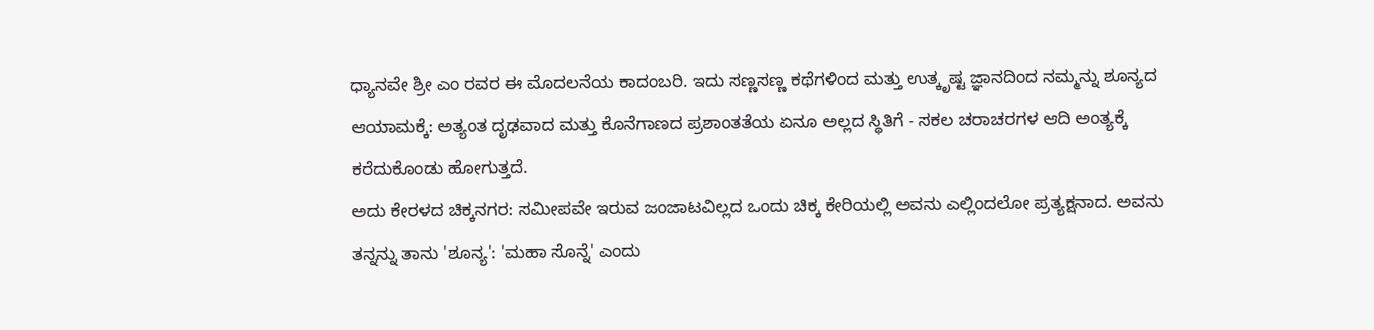ಧ್ಯಾನವೇ ಶ್ರೀ ಎಂ ರವರ ಈ ಮೊದಲನೆಯ ಕಾದಂಬರಿ. ಇದು ಸಣ್ಣಸಣ್ಣ ಕಥೆಗಳಿಂದ ಮತ್ತು ಉತ್ಕೃಷ್ಟ ಜ್ಞಾನದಿಂದ ನಮ್ಮನ್ನು ಶೂನ್ಯದ ಆಯಾಮಕ್ಕೆ: ಅತ್ಯಂತ ದೃಢವಾದ ಮತ್ತು ಕೊನೆಗಾಣದ ಪ್ರಶಾಂತತೆಯ ಏನೂ ಅಲ್ಲದ ಸ್ಥಿತಿಗೆ - ಸಕಲ ಚರಾಚರಗಳ ಆದಿ ಅಂತ್ಯಕ್ಕೆ ಕರೆದುಕೊಂಡು ಹೋಗುತ್ತದೆ.
ಅದು ಕೇರಳದ ಚಿಕ್ಕನಗರ: ಸಮೀಪವೇ ಇರುವ ಜಂಜಾಟವಿಲ್ಲದ ಒಂದು ಚಿಕ್ಕ ಕೇರಿಯಲ್ಲಿ ಅವನು ಎಲ್ಲಿಂದಲೋ ಪ್ರತ್ಯಕ್ಷನಾದ. ಅವನು ತನ್ನನ್ನು ತಾನು 'ಶೂನ್ಯ': 'ಮಹಾ ಸೊನ್ನೆ' ಎಂದು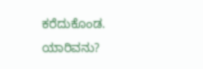ಕರೆದುಕೊಂಡ. ಯಾರಿವನು?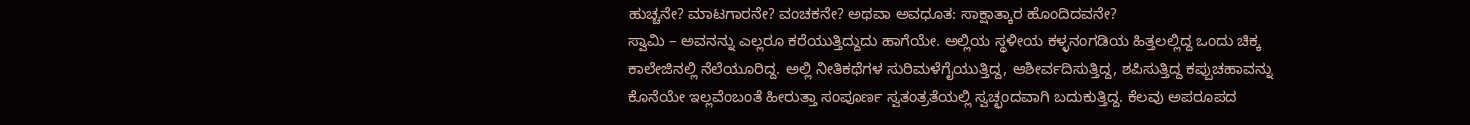ಹುಚ್ಚನೇ? ಮಾಟಗಾರನೇ? ವಂಚಕನೇ? ಅಥವಾ ಅವಧೂತ: ಸಾಕ್ಷಾತ್ಕಾರ ಹೊಂದಿದವನೇ?
ಸ್ವಾಮಿ – ಅವನನ್ನು ಎಲ್ಲರೂ ಕರೆಯುತ್ತಿದ್ದುದು ಹಾಗೆಯೇ. ಅಲ್ಲಿಯ ಸ್ಥಳೀಯ ಕಳ್ಳನಂಗಡಿಯ ಹಿತ್ತಲಲ್ಲಿದ್ದ ಒಂದು ಚಿಕ್ಕ ಕಾಲೇಜಿನಲ್ಲಿ ನೆಲೆಯೂರಿದ್ದ. ಅಲ್ಲಿ ನೀತಿಕಥೆಗಳ ಸುರಿಮಳೆಗೈಯುತ್ತಿದ್ದ, ಆಶೀರ್ವದಿಸುತ್ತಿದ್ದ, ಶಪಿಸುತ್ತಿದ್ದ ಕಪ್ಪುಚಹಾವನ್ನು ಕೊನೆಯೇ ಇಲ್ಲವೆಂಬಂತೆ ಹೀರುತ್ತಾ ಸಂಪೂರ್ಣ ಸ್ವತಂತ್ರತೆಯಲ್ಲಿ ಸ್ವಚ್ಛಂದವಾಗಿ ಬದುಕುತ್ತಿದ್ದ. ಕೆಲವು ಅಪರೂಪದ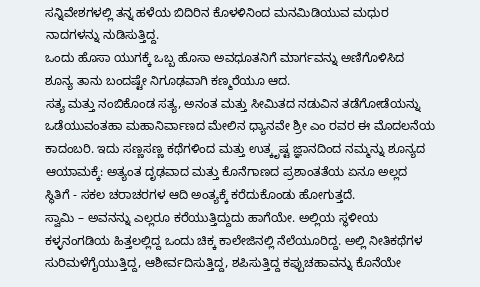ಸನ್ನಿವೇಶಗಳಲ್ಲಿ ತನ್ನ ಹಳೆಯ ಬಿದಿರಿನ ಕೊಳಳಿನಿಂದ ಮನಮಿಡಿಯುವ ಮಧುರ ನಾದಗಳನ್ನು ನುಡಿಸುತ್ತಿದ್ದ.
ಒಂದು ಹೊಸಾ ಯುಗಕ್ಕೆ ಒಬ್ಬ ಹೊಸಾ ಅವಧೂತನಿಗೆ ಮಾರ್ಗವನ್ನು ಅಣಿಗೊಳಿಸಿದ ಶೂನ್ಯ ತಾನು ಬಂದಷ್ಟೇ ನಿಗೂಢವಾಗಿ ಕಣ್ಮರೆಯೂ ಆದ.
ಸತ್ಯ ಮತ್ತು ನಂಬಿಕೊಂಡ ಸತ್ಯ, ಅನಂತ ಮತ್ತು ಸೀಮಿತದ ನಡುವಿನ ತಡೆಗೋಡೆಯನ್ನು ಒಡೆಯುವಂತಹಾ ಮಹಾನಿರ್ವಾಣದ ಮೇಲಿನ ಧ್ಯಾನವೇ ಶ್ರೀ ಎಂ ರವರ ಈ ಮೊದಲನೆಯ ಕಾದಂಬರಿ. ಇದು ಸಣ್ಣಸಣ್ಣ ಕಥೆಗಳಿಂದ ಮತ್ತು ಉತ್ಕೃಷ್ಟ ಜ್ಞಾನದಿಂದ ನಮ್ಮನ್ನು ಶೂನ್ಯದ ಆಯಾಮಕ್ಕೆ: ಅತ್ಯಂತ ದೃಢವಾದ ಮತ್ತು ಕೊನೆಗಾಣದ ಪ್ರಶಾಂತತೆಯ ಏನೂ ಅಲ್ಲದ ಸ್ಥಿತಿಗೆ - ಸಕಲ ಚರಾಚರಗಳ ಆದಿ ಅಂತ್ಯಕ್ಕೆ ಕರೆದುಕೊಂಡು ಹೋಗುತ್ತದೆ.
ಸ್ವಾಮಿ – ಅವನನ್ನು ಎಲ್ಲರೂ ಕರೆಯುತ್ತಿದ್ದುದು ಹಾಗೆಯೇ. ಅಲ್ಲಿಯ ಸ್ಥಳೀಯ ಕಳ್ಳನಂಗಡಿಯ ಹಿತ್ತಲಲ್ಲಿದ್ದ ಒಂದು ಚಿಕ್ಕ ಕಾಲೇಜಿನಲ್ಲಿ ನೆಲೆಯೂರಿದ್ದ. ಅಲ್ಲಿ ನೀತಿಕಥೆಗಳ ಸುರಿಮಳೆಗೈಯುತ್ತಿದ್ದ, ಆಶೀರ್ವದಿಸುತ್ತಿದ್ದ, ಶಪಿಸುತ್ತಿದ್ದ ಕಪ್ಪುಚಹಾವನ್ನು ಕೊನೆಯೇ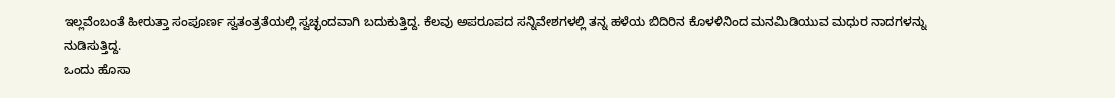ಇಲ್ಲವೆಂಬಂತೆ ಹೀರುತ್ತಾ ಸಂಪೂರ್ಣ ಸ್ವತಂತ್ರತೆಯಲ್ಲಿ ಸ್ವಚ್ಛಂದವಾಗಿ ಬದುಕುತ್ತಿದ್ದ. ಕೆಲವು ಅಪರೂಪದ ಸನ್ನಿವೇಶಗಳಲ್ಲಿ ತನ್ನ ಹಳೆಯ ಬಿದಿರಿನ ಕೊಳಳಿನಿಂದ ಮನಮಿಡಿಯುವ ಮಧುರ ನಾದಗಳನ್ನು ನುಡಿಸುತ್ತಿದ್ದ.
ಒಂದು ಹೊಸಾ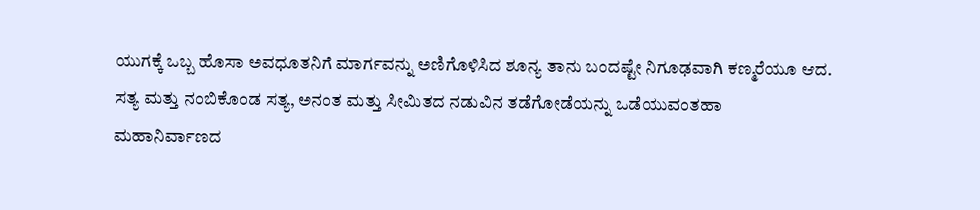ಯುಗಕ್ಕೆ ಒಬ್ಬ ಹೊಸಾ ಅವಧೂತನಿಗೆ ಮಾರ್ಗವನ್ನು ಅಣಿಗೊಳಿಸಿದ ಶೂನ್ಯ ತಾನು ಬಂದಷ್ಟೇ ನಿಗೂಢವಾಗಿ ಕಣ್ಮರೆಯೂ ಆದ.
ಸತ್ಯ ಮತ್ತು ನಂಬಿಕೊಂಡ ಸತ್ಯ, ಅನಂತ ಮತ್ತು ಸೀಮಿತದ ನಡುವಿನ ತಡೆಗೋಡೆಯನ್ನು ಒಡೆಯುವಂತಹಾ ಮಹಾನಿರ್ವಾಣದ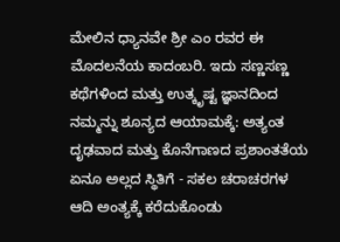ಮೇಲಿನ ಧ್ಯಾನವೇ ಶ್ರೀ ಎಂ ರವರ ಈ ಮೊದಲನೆಯ ಕಾದಂಬರಿ. ಇದು ಸಣ್ಣಸಣ್ಣ ಕಥೆಗಳಿಂದ ಮತ್ತು ಉತ್ಕೃಷ್ಟ ಜ್ಞಾನದಿಂದ ನಮ್ಮನ್ನು ಶೂನ್ಯದ ಆಯಾಮಕ್ಕೆ: ಅತ್ಯಂತ ದೃಢವಾದ ಮತ್ತು ಕೊನೆಗಾಣದ ಪ್ರಶಾಂತತೆಯ ಏನೂ ಅಲ್ಲದ ಸ್ಥಿತಿಗೆ - ಸಕಲ ಚರಾಚರಗಳ ಆದಿ ಅಂತ್ಯಕ್ಕೆ ಕರೆದುಕೊಂಡು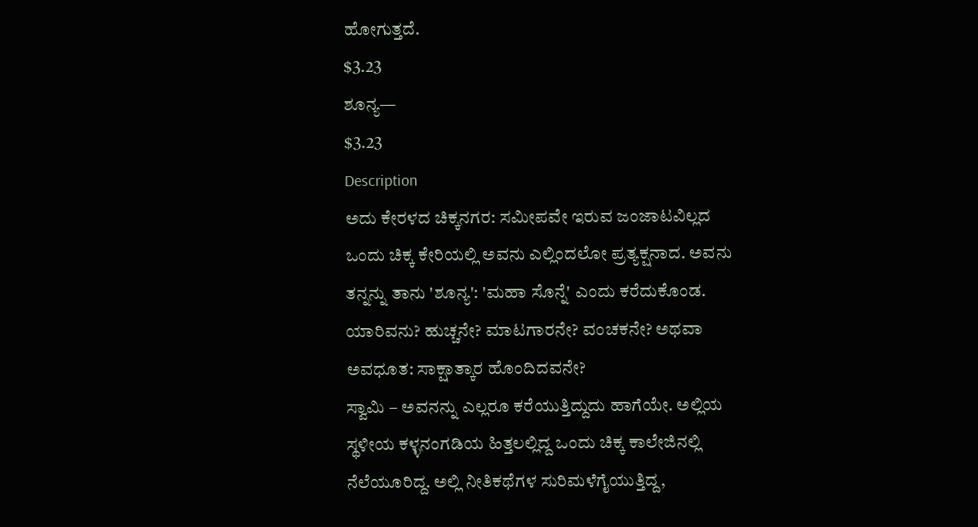ಹೋಗುತ್ತದೆ.
$3.23
ಶೂನ್ಯ—
$3.23
Description
ಅದು ಕೇರಳದ ಚಿಕ್ಕನಗರ: ಸಮೀಪವೇ ಇರುವ ಜಂಜಾಟವಿಲ್ಲದ ಒಂದು ಚಿಕ್ಕ ಕೇರಿಯಲ್ಲಿ ಅವನು ಎಲ್ಲಿಂದಲೋ ಪ್ರತ್ಯಕ್ಷನಾದ. ಅವನು ತನ್ನನ್ನು ತಾನು 'ಶೂನ್ಯ': 'ಮಹಾ ಸೊನ್ನೆ' ಎಂದು ಕರೆದುಕೊಂಡ. ಯಾರಿವನು? ಹುಚ್ಚನೇ? ಮಾಟಗಾರನೇ? ವಂಚಕನೇ? ಅಥವಾ ಅವಧೂತ: ಸಾಕ್ಷಾತ್ಕಾರ ಹೊಂದಿದವನೇ?
ಸ್ವಾಮಿ – ಅವನನ್ನು ಎಲ್ಲರೂ ಕರೆಯುತ್ತಿದ್ದುದು ಹಾಗೆಯೇ. ಅಲ್ಲಿಯ ಸ್ಥಳೀಯ ಕಳ್ಳನಂಗಡಿಯ ಹಿತ್ತಲಲ್ಲಿದ್ದ ಒಂದು ಚಿಕ್ಕ ಕಾಲೇಜಿನಲ್ಲಿ ನೆಲೆಯೂರಿದ್ದ. ಅಲ್ಲಿ ನೀತಿಕಥೆಗಳ ಸುರಿಮಳೆಗೈಯುತ್ತಿದ್ದ,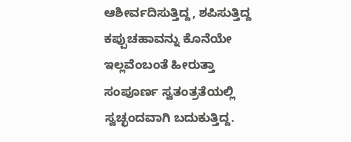ಆಶೀರ್ವದಿಸುತ್ತಿದ್ದ, ಶಪಿಸುತ್ತಿದ್ದ ಕಪ್ಪುಚಹಾವನ್ನು ಕೊನೆಯೇ ಇಲ್ಲವೆಂಬಂತೆ ಹೀರುತ್ತಾ ಸಂಪೂರ್ಣ ಸ್ವತಂತ್ರತೆಯಲ್ಲಿ ಸ್ವಚ್ಛಂದವಾಗಿ ಬದುಕುತ್ತಿದ್ದ.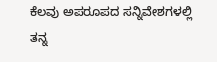ಕೆಲವು ಅಪರೂಪದ ಸನ್ನಿವೇಶಗಳಲ್ಲಿ ತನ್ನ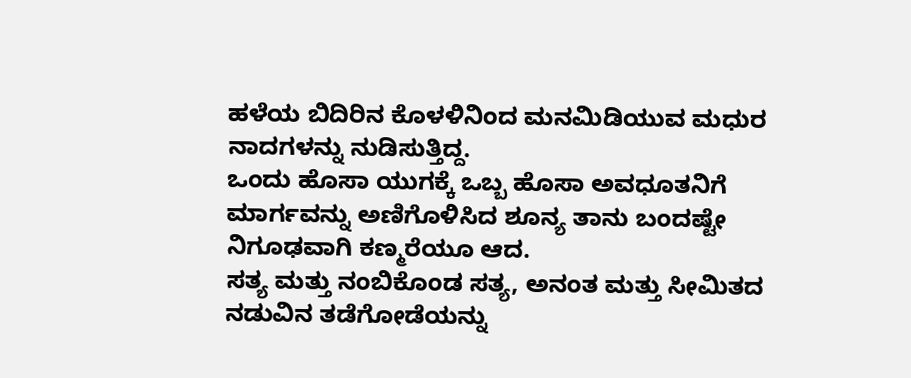ಹಳೆಯ ಬಿದಿರಿನ ಕೊಳಳಿನಿಂದ ಮನಮಿಡಿಯುವ ಮಧುರ ನಾದಗಳನ್ನು ನುಡಿಸುತ್ತಿದ್ದ.
ಒಂದು ಹೊಸಾ ಯುಗಕ್ಕೆ ಒಬ್ಬ ಹೊಸಾ ಅವಧೂತನಿಗೆ ಮಾರ್ಗವನ್ನು ಅಣಿಗೊಳಿಸಿದ ಶೂನ್ಯ ತಾನು ಬಂದಷ್ಟೇ ನಿಗೂಢವಾಗಿ ಕಣ್ಮರೆಯೂ ಆದ.
ಸತ್ಯ ಮತ್ತು ನಂಬಿಕೊಂಡ ಸತ್ಯ, ಅನಂತ ಮತ್ತು ಸೀಮಿತದ ನಡುವಿನ ತಡೆಗೋಡೆಯನ್ನು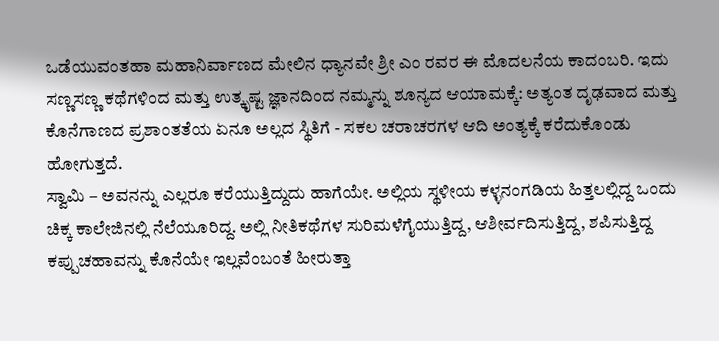ಒಡೆಯುವಂತಹಾ ಮಹಾನಿರ್ವಾಣದ ಮೇಲಿನ ಧ್ಯಾನವೇ ಶ್ರೀ ಎಂ ರವರ ಈ ಮೊದಲನೆಯ ಕಾದಂಬರಿ. ಇದು ಸಣ್ಣಸಣ್ಣ ಕಥೆಗಳಿಂದ ಮತ್ತು ಉತ್ಕೃಷ್ಟ ಜ್ಞಾನದಿಂದ ನಮ್ಮನ್ನು ಶೂನ್ಯದ ಆಯಾಮಕ್ಕೆ: ಅತ್ಯಂತ ದೃಢವಾದ ಮತ್ತು ಕೊನೆಗಾಣದ ಪ್ರಶಾಂತತೆಯ ಏನೂ ಅಲ್ಲದ ಸ್ಥಿತಿಗೆ - ಸಕಲ ಚರಾಚರಗಳ ಆದಿ ಅಂತ್ಯಕ್ಕೆ ಕರೆದುಕೊಂಡು ಹೋಗುತ್ತದೆ.
ಸ್ವಾಮಿ – ಅವನನ್ನು ಎಲ್ಲರೂ ಕರೆಯುತ್ತಿದ್ದುದು ಹಾಗೆಯೇ. ಅಲ್ಲಿಯ ಸ್ಥಳೀಯ ಕಳ್ಳನಂಗಡಿಯ ಹಿತ್ತಲಲ್ಲಿದ್ದ ಒಂದು ಚಿಕ್ಕ ಕಾಲೇಜಿನಲ್ಲಿ ನೆಲೆಯೂರಿದ್ದ. ಅಲ್ಲಿ ನೀತಿಕಥೆಗಳ ಸುರಿಮಳೆಗೈಯುತ್ತಿದ್ದ, ಆಶೀರ್ವದಿಸುತ್ತಿದ್ದ, ಶಪಿಸುತ್ತಿದ್ದ ಕಪ್ಪುಚಹಾವನ್ನು ಕೊನೆಯೇ ಇಲ್ಲವೆಂಬಂತೆ ಹೀರುತ್ತಾ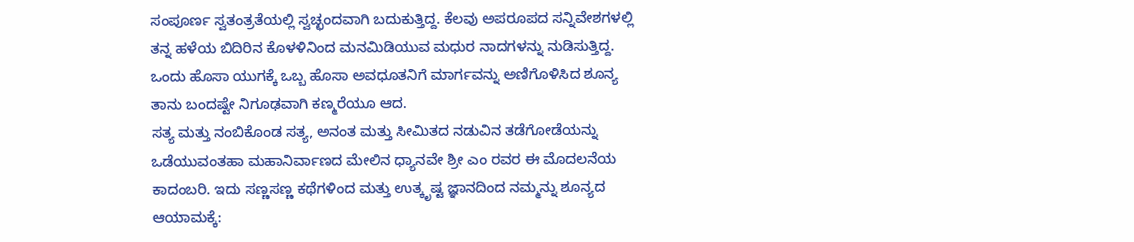ಸಂಪೂರ್ಣ ಸ್ವತಂತ್ರತೆಯಲ್ಲಿ ಸ್ವಚ್ಛಂದವಾಗಿ ಬದುಕುತ್ತಿದ್ದ. ಕೆಲವು ಅಪರೂಪದ ಸನ್ನಿವೇಶಗಳಲ್ಲಿ ತನ್ನ ಹಳೆಯ ಬಿದಿರಿನ ಕೊಳಳಿನಿಂದ ಮನಮಿಡಿಯುವ ಮಧುರ ನಾದಗಳನ್ನು ನುಡಿಸುತ್ತಿದ್ದ.
ಒಂದು ಹೊಸಾ ಯುಗಕ್ಕೆ ಒಬ್ಬ ಹೊಸಾ ಅವಧೂತನಿಗೆ ಮಾರ್ಗವನ್ನು ಅಣಿಗೊಳಿಸಿದ ಶೂನ್ಯ ತಾನು ಬಂದಷ್ಟೇ ನಿಗೂಢವಾಗಿ ಕಣ್ಮರೆಯೂ ಆದ.
ಸತ್ಯ ಮತ್ತು ನಂಬಿಕೊಂಡ ಸತ್ಯ, ಅನಂತ ಮತ್ತು ಸೀಮಿತದ ನಡುವಿನ ತಡೆಗೋಡೆಯನ್ನು ಒಡೆಯುವಂತಹಾ ಮಹಾನಿರ್ವಾಣದ ಮೇಲಿನ ಧ್ಯಾನವೇ ಶ್ರೀ ಎಂ ರವರ ಈ ಮೊದಲನೆಯ ಕಾದಂಬರಿ. ಇದು ಸಣ್ಣಸಣ್ಣ ಕಥೆಗಳಿಂದ ಮತ್ತು ಉತ್ಕೃಷ್ಟ ಜ್ಞಾನದಿಂದ ನಮ್ಮನ್ನು ಶೂನ್ಯದ ಆಯಾಮಕ್ಕೆ: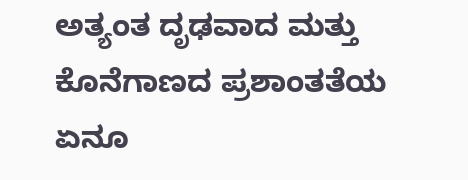ಅತ್ಯಂತ ದೃಢವಾದ ಮತ್ತು ಕೊನೆಗಾಣದ ಪ್ರಶಾಂತತೆಯ ಏನೂ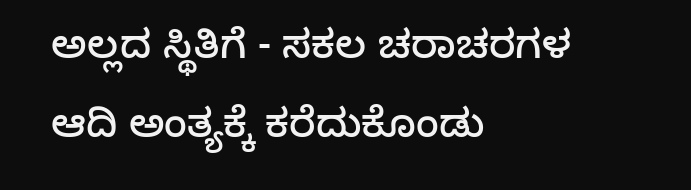ಅಲ್ಲದ ಸ್ಥಿತಿಗೆ - ಸಕಲ ಚರಾಚರಗಳ ಆದಿ ಅಂತ್ಯಕ್ಕೆ ಕರೆದುಕೊಂಡು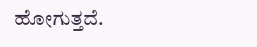ಹೋಗುತ್ತದೆ.